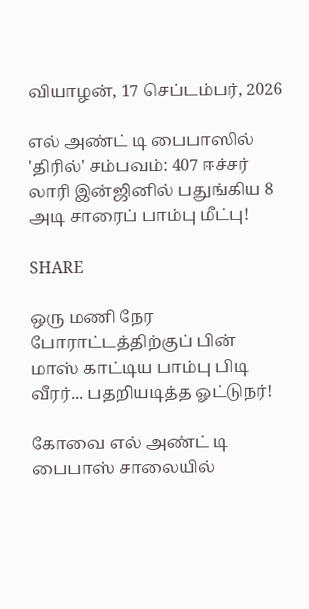வியாழன், 17 செப்டம்பர், 2026

எல் அண்ட் டி பைபாஸில் 'திரில்' சம்பவம்: 407 ஈச்சர் லாரி இன்ஜினில் பதுங்கிய 8 அடி சாரைப் பாம்பு மீட்பு!

SHARE

ஒரு மணி நேர போராட்டத்திற்குப் பின் மாஸ் காட்டிய பாம்பு பிடி வீரர்... பதறியடித்த ஓட்டுநர்!

கோவை எல் அண்ட் டி பைபாஸ் சாலையில்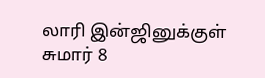லாரி இன்ஜினுக்குள் சுமார் 8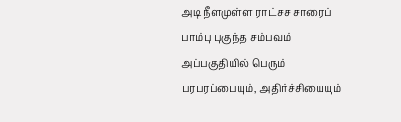அடி நீளமுள்ள ராட்சச சாரைப் பாம்பு புகுந்த சம்பவம் அப்பகுதியில் பெரும் பரபரப்பையும், அதிர்ச்சியையும்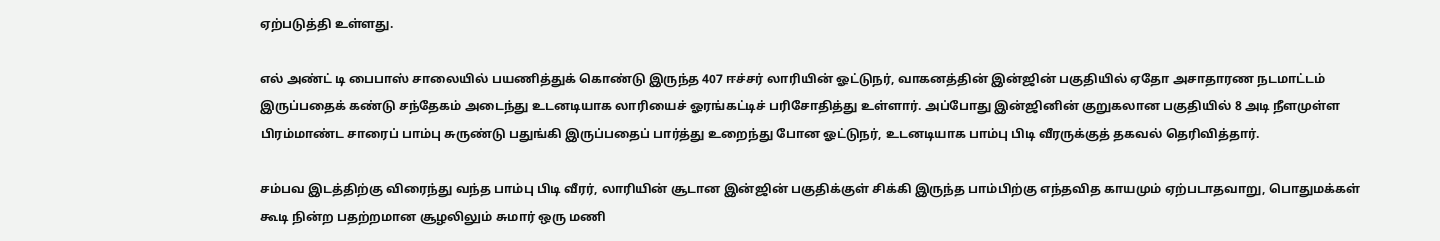ஏற்படுத்தி உள்ளது.

எல் அண்ட் டி பைபாஸ் சாலையில் பயணித்துக் கொண்டு இருந்த 407 ஈச்சர் லாரியின் ஓட்டுநர், வாகனத்தின் இன்ஜின் பகுதியில் ஏதோ அசாதாரண நடமாட்டம் இருப்பதைக் கண்டு சந்தேகம் அடைந்து உடனடியாக லாரியைச் ஓரங்கட்டிச் பரிசோதித்து உள்ளார். அப்போது இன்ஜினின் குறுகலான பகுதியில் 8 அடி நீளமுள்ள பிரம்மாண்ட சாரைப் பாம்பு சுருண்டு பதுங்கி இருப்பதைப் பார்த்து உறைந்து போன ஓட்டுநர், உடனடியாக பாம்பு பிடி வீரருக்குத் தகவல் தெரிவித்தார்.

சம்பவ இடத்திற்கு விரைந்து வந்த பாம்பு பிடி வீரர், லாரியின் சூடான இன்ஜின் பகுதிக்குள் சிக்கி இருந்த பாம்பிற்கு எந்தவித காயமும் ஏற்படாதவாறு, பொதுமக்கள் கூடி நின்ற பதற்றமான சூழலிலும் சுமார் ஒரு மணி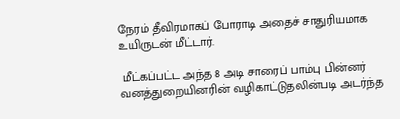நேரம் தீவிரமாகப் போராடி அதைச் சாதுரியமாக உயிருடன் மீட்டார்.

 மீட்கப்பட்ட அந்த 8 அடி சாரைப் பாம்பு பின்னர் வனத்துறையினரின் வழிகாட்டுதலின்படி அடர்ந்த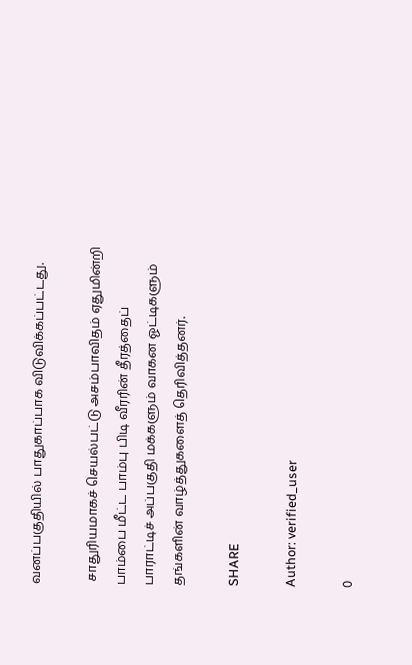வனப்பகுதியில் பாதுகாப்பாக விடுவிக்கப்பட்டது.

 சாதுரியமாகச் செயல்பட்டு அசம்பாவிதம் ஏதுமின்றி பாம்பை மீட்ட பாம்பு பிடி வீரரின் தீரத்தைப் பாராட்டிச் அப்பகுதி மக்களும் வாகன ஓட்டிகளும் தங்களின் வாழ்த்துகளைத் தெரிவித்தனர்.

SHARE

Author: verified_user

0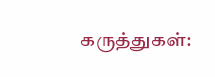கருத்துகள்: